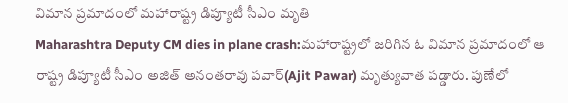విమాన ప్రమాదంలో మహారాష్ట్ర డిప్యూటీ సీఎం మృతి
Maharashtra Deputy CM dies in plane crash:మహారాష్ట్రలో జరిగిన ఓ విమాన ప్రమాదంలో ఆ రాష్ట్ర డిప్యూటీ సీఎం అజిత్ అనంతరావు పవార్(Ajit Pawar) మృత్యువాత పడ్డారు. పుణేలో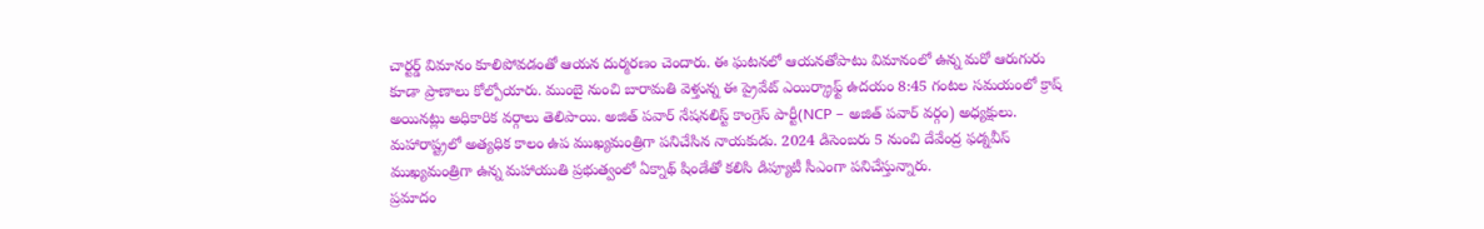చార్టర్డ్ విమానం కూలిపోవడంతో ఆయన దుర్మరణం చెందారు. ఈ ఘటనలో ఆయనతోపాటు విమానంలో ఉన్న మరో ఆరుగురు కూడా ప్రాణాలు కోల్పోయారు. ముంబై నుంచి బారామతి వెళ్తున్న ఈ ప్రైవేట్ ఎయిర్క్రాఫ్ట్ ఉదయం 8:45 గంటల సమయంలో క్రాష్ అయినట్లు అధికారిక వర్గాలు తెలిపాయి. అజిత్ పవార్ నేషనలిస్ట్ కాంగ్రెస్ పార్టీ(NCP – అజిత్ పవార్ వర్గం) అధ్యక్షులు. మహారాష్ట్రలో అత్యధిక కాలం ఉప ముఖ్యమంత్రిగా పనిచేసిన నాయకుడు. 2024 డిసెంబరు 5 నుంచి దేవేంద్ర ఫడ్నవీస్ ముఖ్యమంత్రిగా ఉన్న మహాయుతి ప్రభుత్వంలో ఏక్నాథ్ షిండేతో కలిసి డిప్యూటీ సీఎంగా పనిచేస్తున్నారు.
ప్రమాదం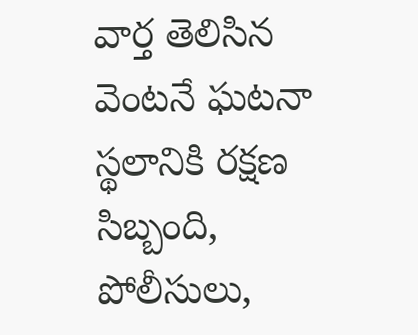వార్త తెలిసిన వెంటనే ఘటనా స్థలానికి రక్షణ సిబ్బంది, పోలీసులు,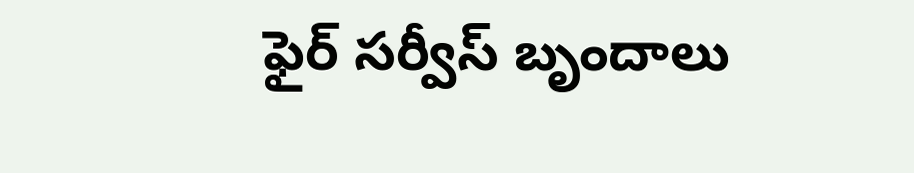ఫైర్ సర్వీస్ బృందాలు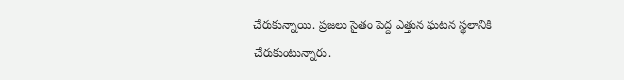చేరుకున్నాయి. ప్రజలు సైతం పెద్ద ఎత్తున ఘటన స్థలానికి చేరుకుంటున్నారు.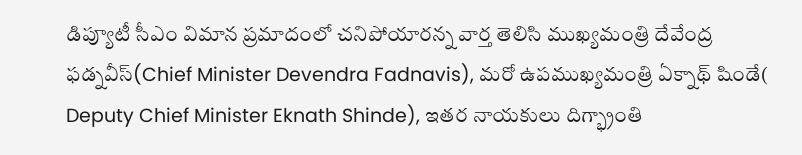డిప్యూటీ సీఎం విమాన ప్రమాదంలో చనిపోయారన్న వార్త తెలిసి ముఖ్యమంత్రి దేవేంద్ర ఫడ్నవీస్(Chief Minister Devendra Fadnavis), మరో ఉపముఖ్యమంత్రి ఏక్నాథ్ షిండే( Deputy Chief Minister Eknath Shinde), ఇతర నాయకులు దిగ్భ్రాంతి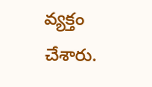వ్యక్తం చేశారు.